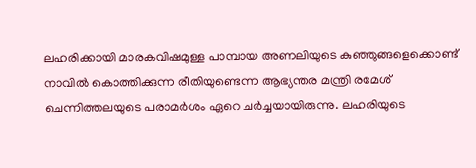ലഹരിക്കായി മാരകവിഷമുള്ള പാമ്പായ അണലിയുടെ കുഞ്ഞുങ്ങളെക്കൊണ്ട് നാവിൽ കൊത്തിക്കുന്ന രീതിയുണ്ടെന്ന ആഭ്യന്തര മന്ത്രി രമേശ് ചെന്നിത്തലയുടെ പരാമർശം ഏറെ ചർച്ചയായിരുന്നു. ലഹരിയുടെ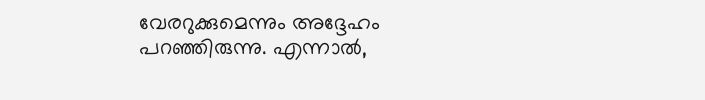വേരറുക്കുമെന്നും അദ്ദേഹം പറഞ്ഞിരുന്നു. എന്നാൽ,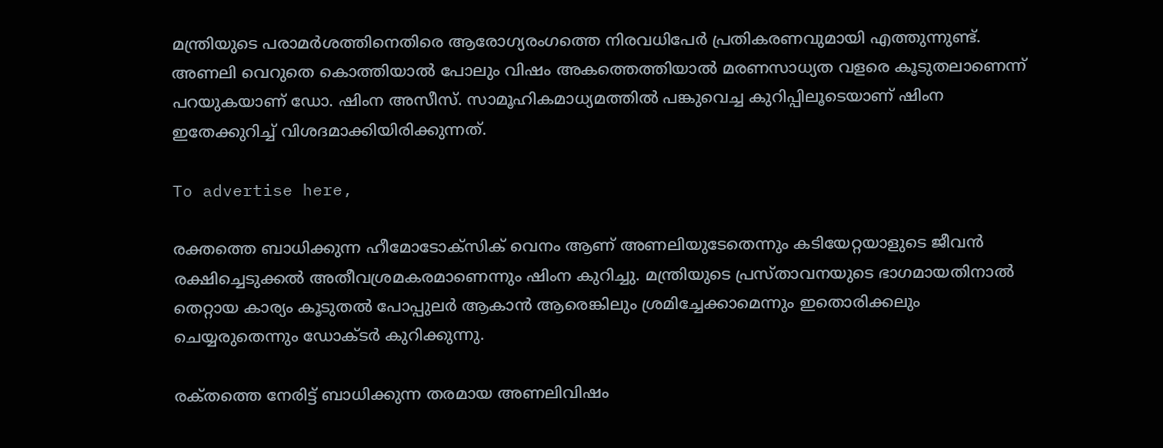മന്ത്രിയുടെ പരാമർശത്തിനെതിരെ ആരോഗ്യരംഗത്തെ നിരവധിപേർ പ്രതികരണവുമായി എത്തുന്നുണ്ട്. അണലി വെറുതെ കൊത്തിയാൽ പോലും വിഷം അകത്തെത്തിയാൽ മരണസാധ്യത വളരെ കൂടുതലാണെന്ന് പറയുകയാണ് ഡോ. ഷിംന അസീസ്. സാമൂഹികമാധ്യമത്തിൽ പങ്കുവെച്ച കുറിപ്പിലൂടെയാണ് ഷിംന ഇതേക്കുറിച്ച് വിശദമാക്കിയിരിക്കുന്നത്.

To advertise here,

രക്തത്തെ ബാധിക്കുന്ന ഹീമോടോക്സിക് വെനം ആണ് അണലിയുടേതെന്നും കടിയേറ്റയാളുടെ ജീവൻ രക്ഷിച്ചെടുക്കൽ അതീവശ്രമകരമാണെന്നും ഷിംന കുറിച്ചു. മന്ത്രിയുടെ പ്രസ്താവനയുടെ ഭാഗമായതിനാൽ തെറ്റായ കാര്യം കൂടുതൽ പോപ്പുലർ ആകാൻ ആരെങ്കിലും ശ്രമിച്ചേക്കാമെന്നും ഇതൊരിക്കലും ചെയ്യരുതെന്നും ഡോക്ടർ കുറിക്കുന്നു.

രക്‌തത്തെ നേരിട്ട്‌ ബാധിക്കുന്ന തരമായ അണലിവിഷം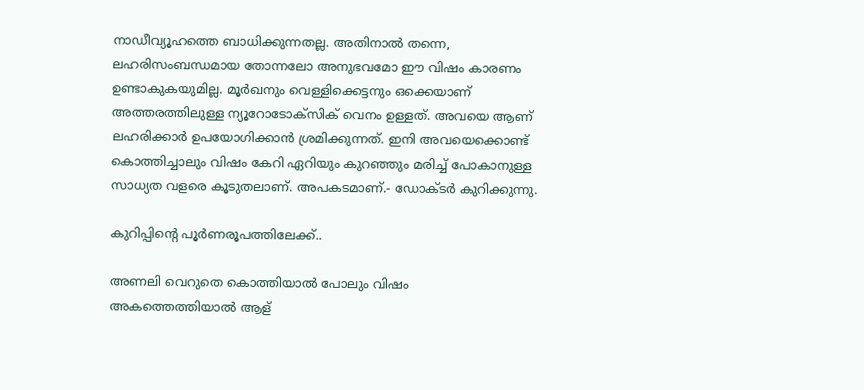നാഡീവ്യൂഹത്തെ ബാധിക്കുന്നതല്ല. അതിനാൽ തന്നെ, ലഹരിസംബന്ധമായ തോന്നലോ അനുഭവമോ ഈ വിഷം കാരണം ഉണ്ടാകുകയുമില്ല. മൂർഖനും വെള്ളിക്കെട്ടനും ഒക്കെയാണ്‌ അത്തരത്തിലുള്ള ന്യൂറോടോക്‌സിക്‌ വെനം ഉള്ളത്‌. അവയെ ആണ്‌ ലഹരിക്കാർ ഉപയോഗിക്കാൻ ശ്രമിക്കുന്നത്‌. ഇനി അവയെക്കൊണ്ട്‌ കൊത്തിച്ചാലും വിഷം കേറി ഏറിയും കുറഞ്ഞും മരിച്ച്‌ പോകാനുള്ള സാധ്യത വളരെ കൂടുതലാണ്‌. അപകടമാണ്‌.- ഡോക്ടർ കുറിക്കുന്നു.

കുറിപ്പിന്റെ പൂർണരൂപത്തിലേക്ക്..

അണലി വെറുതെ കൊത്തിയാൽ പോലും വിഷം അകത്തെത്തിയാൽ ആള്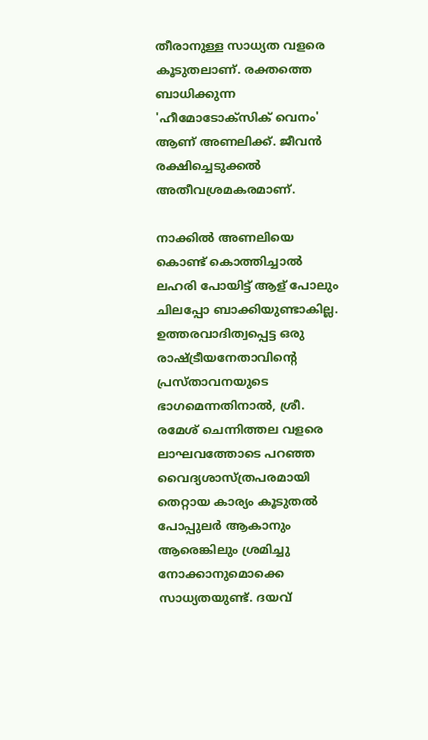തീരാനുള്ള സാധ്യത വളരെ കൂടുതലാണ്. രക്തത്തെ ബാധിക്കുന്ന 'ഹീമോടോക്സിക് വെനം' ആണ് അണലിക്ക്. ജീവൻ രക്ഷിച്ചെടുക്കൽ അതീവശ്രമകരമാണ്.

നാക്കിൽ അണലിയെ കൊണ്ട്‌ കൊത്തിച്ചാൽ ലഹരി പോയിട്ട്‌ ആള്‌ പോലും ചിലപ്പോ ബാക്കിയുണ്ടാകില്ല. ഉത്തരവാദിത്വപ്പെട്ട ഒരു രാഷ്ട്രീയനേതാവിന്റെ പ്രസ്താവനയുടെ ഭാഗമെന്നതിനാൽ, ശ്രീ. രമേശ് ചെന്നിത്തല വളരെ ലാഘവത്തോടെ പറഞ്ഞ വൈദ്യശാസ്ത്രപരമായി തെറ്റായ കാര്യം കൂടുതൽ പോപ്പുലർ ആകാനും ആരെങ്കിലും ശ്രമിച്ചു നോക്കാനുമൊക്കെ സാധ്യതയുണ്ട്. ദയവ്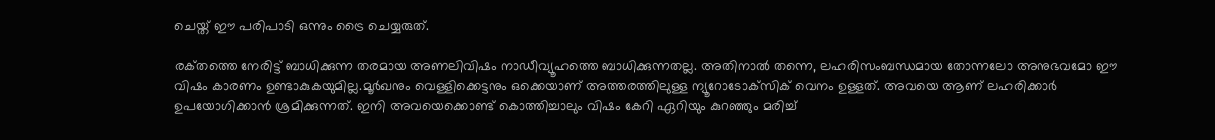ചെയ്ത് ഈ പരിപാടി ഒന്നും ട്രൈ ചെയ്യരുത്.

രക്‌തത്തെ നേരിട്ട്‌ ബാധിക്കുന്ന തരമായ അണലിവിഷം നാഡീവ്യൂഹത്തെ ബാധിക്കുന്നതല്ല. അതിനാൽ തന്നെ, ലഹരിസംബന്ധമായ തോന്നലോ അനുഭവമോ ഈ വിഷം കാരണം ഉണ്ടാകുകയുമില്ല.മൂർഖനും വെള്ളിക്കെട്ടനും ഒക്കെയാണ്‌ അത്തരത്തിലുള്ള ന്യൂറോടോക്‌സിക്‌ വെനം ഉള്ളത്‌. അവയെ ആണ്‌ ലഹരിക്കാർ ഉപയോഗിക്കാൻ ശ്രമിക്കുന്നത്‌. ഇനി അവയെക്കൊണ്ട്‌ കൊത്തിച്ചാലും വിഷം കേറി ഏറിയും കുറഞ്ഞും മരിച്ച്‌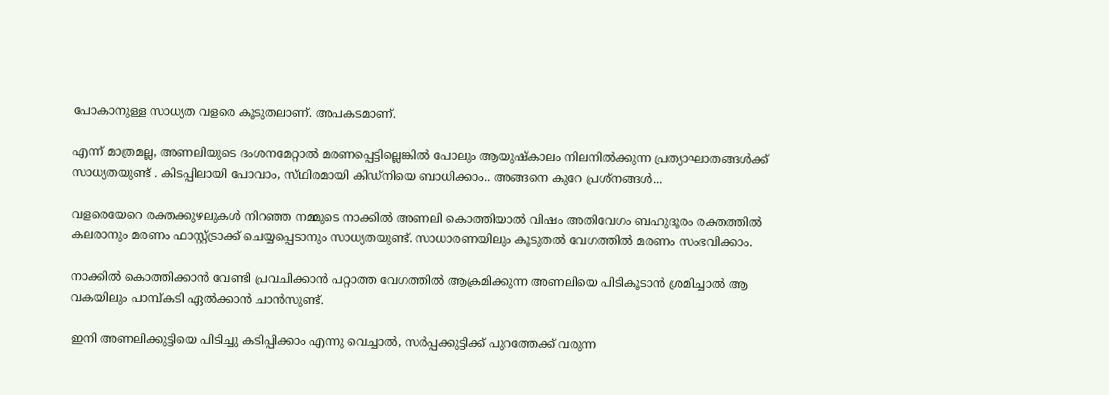പോകാനുള്ള സാധ്യത വളരെ കൂടുതലാണ്‌. അപകടമാണ്‌.

എന്ന്‌ മാത്രമല്ല, അണലിയുടെ ദംശനമേറ്റാൽ മരണപ്പെട്ടില്ലെങ്കിൽ പോലും ആയുഷ്കാലം നിലനിൽക്കുന്ന പ്രത്യാഘാതങ്ങൾക്ക്‌ സാധ്യതയുണ്ട് . കിടപ്പിലായി പോവാം, സ്‌ഥിരമായി കിഡ്നിയെ ബാധിക്കാം.. അങ്ങനെ കുറേ പ്രശ്നങ്ങൾ...

വളരെയേറെ രക്തക്കുഴലുകൾ നിറഞ്ഞ നമ്മുടെ നാക്കിൽ അണലി കൊത്തിയാൽ വിഷം അതിവേഗം ബഹുദൂരം രക്തത്തിൽ കലരാനും മരണം ഫാസ്റ്റ്ട്രാക്ക് ചെയ്യപ്പെടാനും സാധ്യതയുണ്ട്. സാധാരണയിലും കൂടുതൽ വേഗത്തിൽ മരണം സംഭവിക്കാം.

നാക്കിൽ കൊത്തിക്കാൻ വേണ്ടി പ്രവചിക്കാൻ പറ്റാത്ത വേഗത്തിൽ ആക്രമിക്കുന്ന അണലിയെ പിടികൂടാൻ ശ്രമിച്ചാൽ ആ വകയിലും പാമ്പ്കടി ഏൽക്കാൻ ചാൻസുണ്ട്.

ഇനി അണലിക്കുട്ടിയെ പിടിച്ചു കടിപ്പിക്കാം എന്നു വെച്ചാൽ, സർപ്പക്കുട്ടിക്ക് പുറത്തേക്ക് വരുന്ന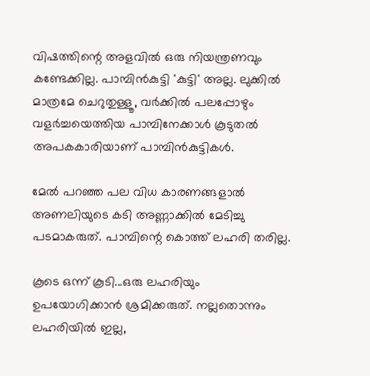വിഷത്തിന്റെ അളവിൽ ഒരു നിയന്ത്രണവും കണ്ടേക്കില്ല. പാമ്പിൻകുട്ടി 'കുട്ടി' അല്ല. ലുക്കിൽ മാത്രമേ ചെറുതുള്ളൂ, വർക്കിൽ പലപ്പോഴും വളർച്ചയെത്തിയ പാമ്പിനേക്കാൾ കൂടുതൽ അപകകാരിയാണ് പാമ്പിൻകുട്ടികൾ.

മേൽ പറഞ്ഞ പല വിധ കാരണങ്ങളാൽ അണലിയുടെ കടി അണ്ണാക്കിൽ മേടിച്ചു പടമാകരുത്. പാമ്പിന്റെ കൊത്ത് ലഹരി തരില്ല.

കൂടെ ഒന്ന് കൂടി...ഒരു ലഹരിയും ഉപയോഗിക്കാൻ ശ്രമിക്കരുത്. നല്ലതൊന്നും ലഹരിയിൽ ഇല്ല,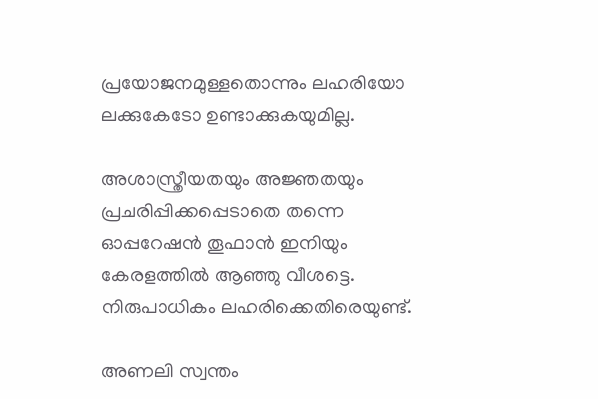പ്രയോജനമുള്ളതൊന്നും ലഹരിയോ ലക്കുകേടോ ഉണ്ടാക്കുകയുമില്ല.

അശാസ്ത്രീയതയും അജ്ഞതയും പ്രചരിപ്പിക്കപ്പെടാതെ തന്നെ ഓപ്പറേഷൻ തൂഫാൻ ഇനിയും കേരളത്തിൽ ആഞ്ഞു വീശട്ടെ. നിരുപാധികം ലഹരിക്കെതിരെയുണ്ട്‌.

അണലി സ്വന്തം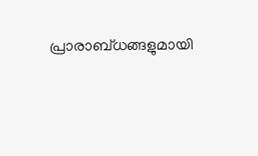പ്രാരാബ്‌ധങ്ങളുമായി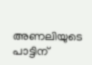അണലിയുടെ പാട്ടിന്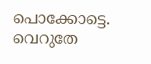പൊക്കോട്ടെ. വെറുതേ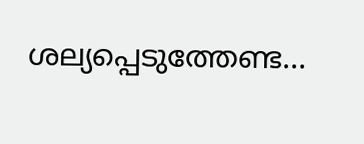ശല്യപ്പെടുത്തേണ്ട…